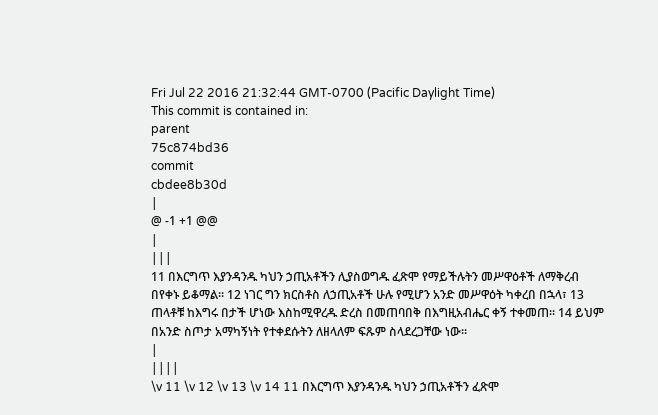Fri Jul 22 2016 21:32:44 GMT-0700 (Pacific Daylight Time)
This commit is contained in:
parent
75c874bd36
commit
cbdee8b30d
|
@ -1 +1 @@
|
|||
11 በእርግጥ እያንዳንዱ ካህን ኃጢአቶችን ሊያስወግዱ ፈጽሞ የማይችሉትን መሥዋዕቶች ለማቅረብ በየቀኑ ይቆማል። 12 ነገር ግን ክርስቶስ ለኃጢአቶች ሁሉ የሚሆን አንድ መሥዋዕት ካቀረበ በኋላ፣ 13 ጠላቶቹ ከእግሩ በታች ሆነው እስከሚዋረዱ ድረስ በመጠባበቅ በእግዚአብሔር ቀኝ ተቀመጠ። 14 ይህም በአንድ ስጦታ አማካኝነት የተቀደሱትን ለዘላለም ፍጹም ስላደረጋቸው ነው።
|
||||
\v 11 \v 12 \v 13 \v 14 11 በእርግጥ እያንዳንዱ ካህን ኃጢአቶችን ፈጽሞ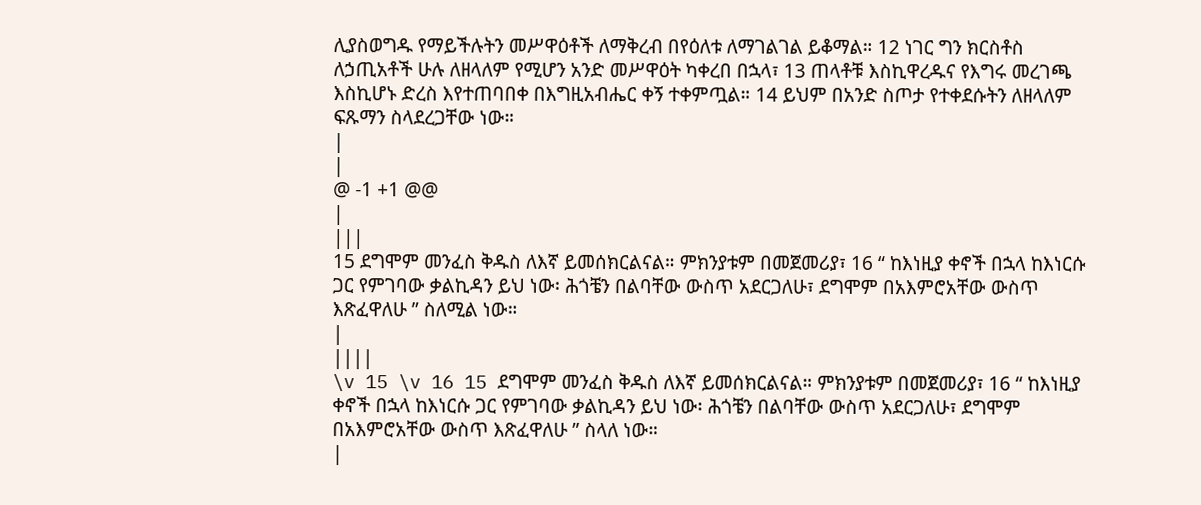ሊያስወግዱ የማይችሉትን መሥዋዕቶች ለማቅረብ በየዕለቱ ለማገልገል ይቆማል። 12 ነገር ግን ክርስቶስ ለኃጢአቶች ሁሉ ለዘላለም የሚሆን አንድ መሥዋዕት ካቀረበ በኋላ፣ 13 ጠላቶቹ እስኪዋረዱና የእግሩ መረገጫ እስኪሆኑ ድረስ እየተጠባበቀ በእግዚአብሔር ቀኝ ተቀምጧል። 14 ይህም በአንድ ስጦታ የተቀደሱትን ለዘላለም ፍጹማን ስላደረጋቸው ነው።
|
|
@ -1 +1 @@
|
|||
15 ደግሞም መንፈስ ቅዱስ ለእኛ ይመሰክርልናል። ምክንያቱም በመጀመሪያ፣ 16 “ ከእነዚያ ቀኖች በኋላ ከእነርሱ ጋር የምገባው ቃልኪዳን ይህ ነው፡ ሕጎቼን በልባቸው ውስጥ አደርጋለሁ፣ ደግሞም በአእምሮአቸው ውስጥ እጽፈዋለሁ ” ስለሚል ነው።
|
||||
\v 15 \v 16 15 ደግሞም መንፈስ ቅዱስ ለእኛ ይመሰክርልናል። ምክንያቱም በመጀመሪያ፣ 16 “ ከእነዚያ ቀኖች በኋላ ከእነርሱ ጋር የምገባው ቃልኪዳን ይህ ነው፡ ሕጎቼን በልባቸው ውስጥ አደርጋለሁ፣ ደግሞም በአእምሮአቸው ውስጥ እጽፈዋለሁ ” ስላለ ነው።
|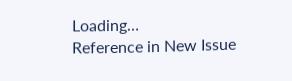Loading…
Reference in New Issue